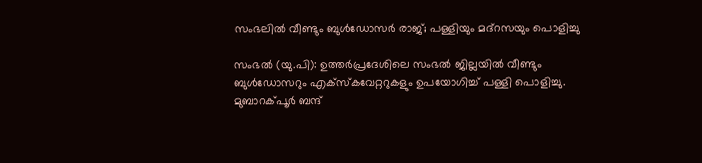സംഭലിൽ വീണ്ടും ബുൾഡോസർ രാജ്; പള്ളിയും മദ്റസയും പൊളിച്ചു

സംഭൽ (യു.പി): ഉത്തർപ്രദേശിലെ സംഭൽ ജില്ലയിൽ വീണ്ടും ബുൾഡോസറും എക്സ്കവേറ്ററുകളും ഉപയോഗിച്ച് പള്ളി പൊളിച്ചു. മുബാറക്പൂർ ബന്ദ്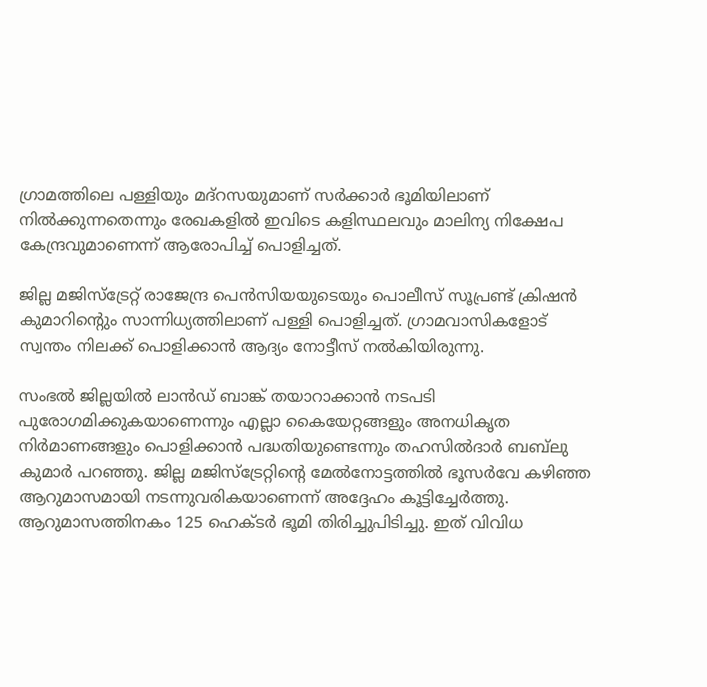ഗ്രാമത്തിലെ പള്ളിയും മദ്റസയുമാണ് സർക്കാർ ഭൂമിയിലാണ് നിൽക്കുന്നതെന്നും രേഖകളിൽ ഇവിടെ കളിസ്ഥലവും മാലിന്യ നിക്ഷേപ കേന്ദ്രവുമാണെന്ന് ആരോപിച്ച് പൊളിച്ചത്.

ജില്ല മജിസ്ട്രേറ്റ് രാജേന്ദ്ര പെൻസിയയുടെയും പൊലീസ് സൂപ്രണ്ട് ക്രിഷൻ കുമാറിന്റെും സാന്നിധ്യത്തിലാണ് പള്ളി പൊളിച്ചത്. ഗ്രാമവാസികളോട് സ്വന്തം നിലക്ക് പൊളിക്കാൻ ആദ്യം നോട്ടീസ് നൽകിയിരുന്നു.

സംഭൽ ജില്ലയിൽ ലാൻഡ് ബാങ്ക് തയാറാക്കാൻ നടപടി പുരോഗമിക്കുകയാണെന്നും എല്ലാ കൈയേറ്റങ്ങളും അനധികൃത നിർമാണങ്ങളും പൊളിക്കാൻ പദ്ധതിയുണ്ടെന്നും തഹസിൽദാർ ബബ്‍ലു കുമാർ പറഞ്ഞു. ജില്ല മജിസ്ട്രേറ്റിന്റെ മേൽനോട്ടത്തിൽ ഭൂസർവേ കഴിഞ്ഞ ആറുമാസമായി നടന്നുവരികയാണെന്ന് അദ്ദേഹം കൂട്ടിച്ചേർത്തു. ആറുമാസത്തിനകം 125 ഹെക്ടർ ഭൂമി തിരിച്ചുപിടിച്ചു. ഇത് വിവിധ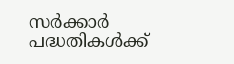സർക്കാർ പദ്ധതികൾക്ക്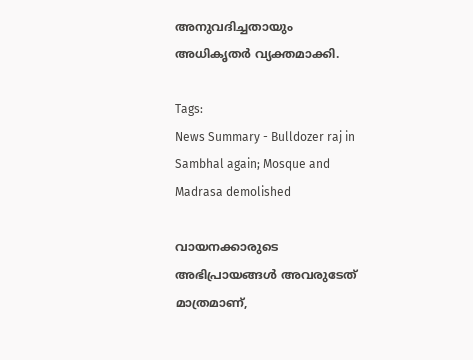അനുവദിച്ചതായും അധികൃതർ വ്യക്തമാക്കി.

Tags:
News Summary - Bulldozer raj in Sambhal again; Mosque and Madrasa demolished

വായനക്കാരുടെ അഭിപ്രായങ്ങള്‍ അവരുടേത് മാത്രമാണ്,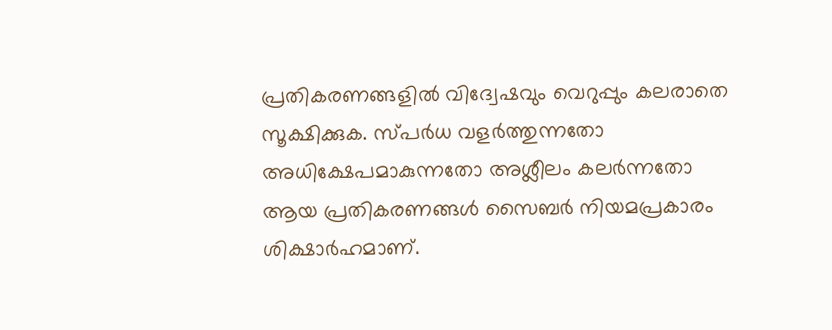പ്രതികരണങ്ങളിൽ വിദ്വേഷവും വെറുപ്പും കലരാതെ സൂക്ഷിക്കുക. സ്പർധ വളർത്തുന്നതോ അധിക്ഷേപമാകുന്നതോ അശ്ലീലം കലർന്നതോ ആയ പ്രതികരണങ്ങൾ സൈബർ നിയമപ്രകാരം ശിക്ഷാർഹമാണ്.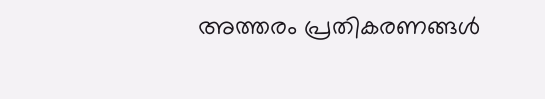അത്തരം പ്രതികരണങ്ങൾ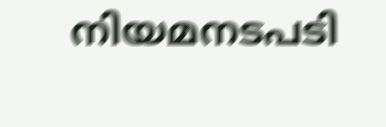നിയമനടപടി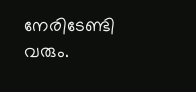നേരിടേണ്ടി വരും.